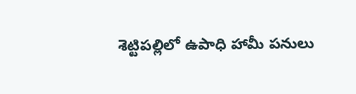శెట్టిపల్లిలో ఉపాధి హామీ పనులు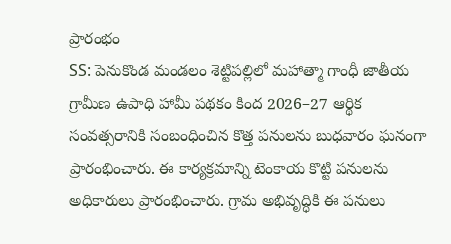ప్రారంభం
SS: పెనుకొండ మండలం శెట్టిపల్లిలో మహాత్మా గాంధీ జాతీయ గ్రామీణ ఉపాధి హామీ పథకం కింద 2026–27 ఆర్థిక సంవత్సరానికి సంబంధించిన కొత్త పనులను బుధవారం ఘనంగా ప్రారంభించారు. ఈ కార్యక్రమాన్ని టెంకాయ కొట్టి పనులను అధికారులు ప్రారంభించారు. గ్రామ అభివృద్ధికి ఈ పనులు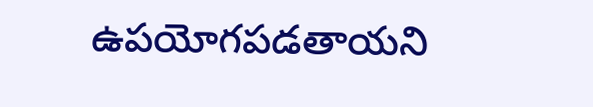ఉపయోగపడతాయని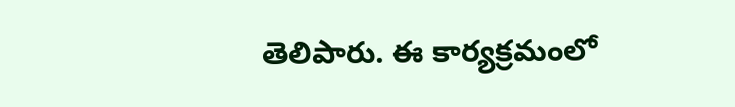తెలిపారు. ఈ కార్యక్రమంలో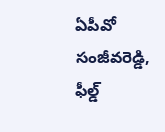ఏపీవో సంజీవరెడ్డి, ఫీల్డ్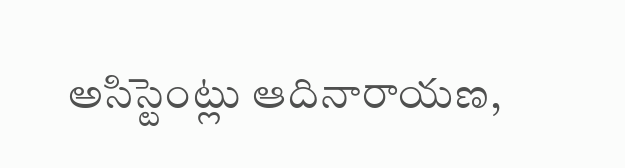అసిస్టెంట్లు ఆదినారాయణ,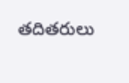తదితరులు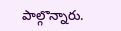పాల్గొన్నారు.